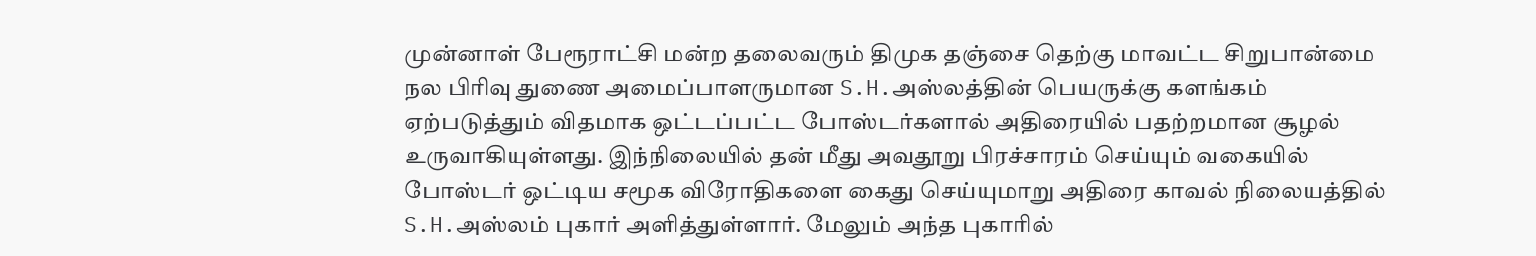முன்னாள் பேரூராட்சி மன்ற தலைவரும் திமுக தஞ்சை தெற்கு மாவட்ட சிறுபான்மை நல பிரிவு துணை அமைப்பாளருமான S.H.அஸ்லத்தின் பெயருக்கு களங்கம் ஏற்படுத்தும் விதமாக ஒட்டப்பட்ட போஸ்டர்களால் அதிரையில் பதற்றமான சூழல் உருவாகியுள்ளது. இந்நிலையில் தன் மீது அவதூறு பிரச்சாரம் செய்யும் வகையில் போஸ்டர் ஒட்டிய சமூக விரோதிகளை கைது செய்யுமாறு அதிரை காவல் நிலையத்தில் S.H.அஸ்லம் புகார் அளித்துள்ளார். மேலும் அந்த புகாரில்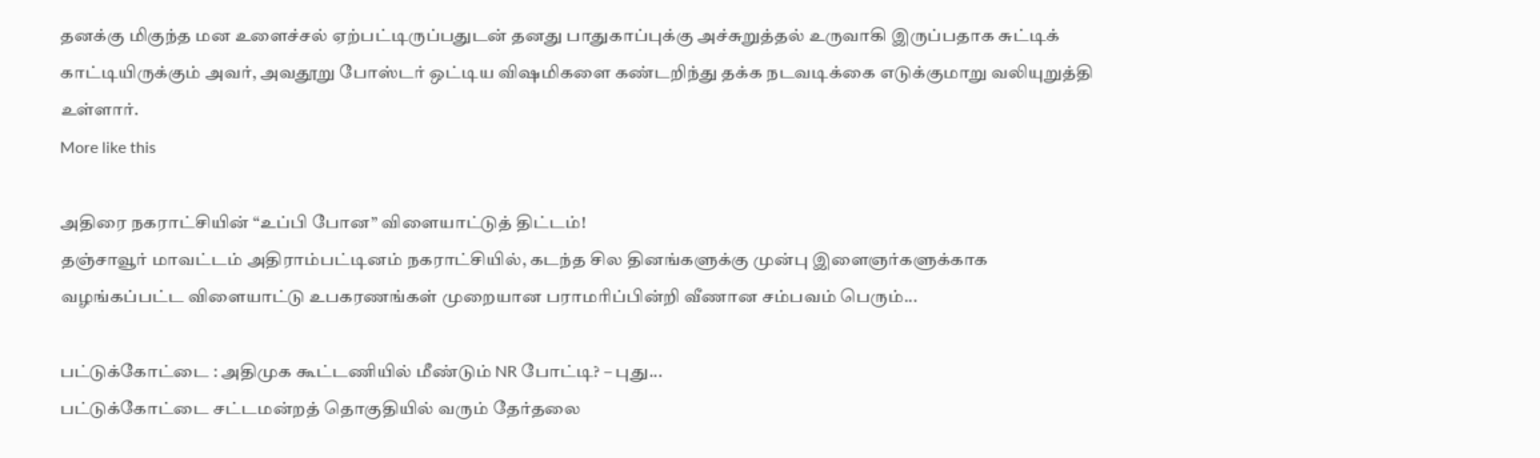தனக்கு மிகுந்த மன உளைச்சல் ஏற்பட்டிருப்பதுடன் தனது பாதுகாப்புக்கு அச்சுறுத்தல் உருவாகி இருப்பதாக சுட்டிக் காட்டியிருக்கும் அவர், அவதூறு போஸ்டர் ஒட்டிய விஷமிகளை கண்டறிந்து தக்க நடவடிக்கை எடுக்குமாறு வலியுறுத்தி உள்ளார்.
More like this

அதிரை நகராட்சியின் “உப்பி போன” விளையாட்டுத் திட்டம்!
தஞ்சாவூர் மாவட்டம் அதிராம்பட்டினம் நகராட்சியில், கடந்த சில தினங்களுக்கு முன்பு இளைஞர்களுக்காக வழங்கப்பட்ட விளையாட்டு உபகரணங்கள் முறையான பராமரிப்பின்றி வீணான சம்பவம் பெரும்...

பட்டுக்கோட்டை : அதிமுக கூட்டணியில் மீண்டும் NR போட்டி? – புது...
பட்டுக்கோட்டை சட்டமன்றத் தொகுதியில் வரும் தேர்தலை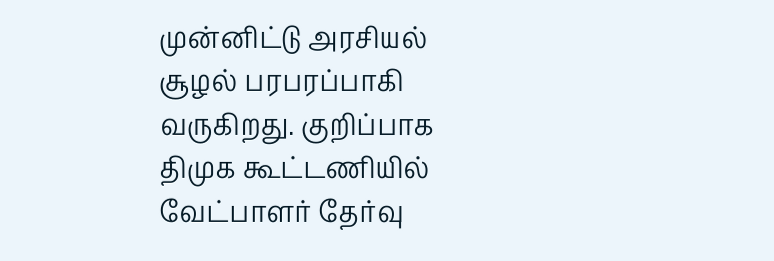முன்னிட்டு அரசியல் சூழல் பரபரப்பாகி வருகிறது. குறிப்பாக திமுக கூட்டணியில் வேட்பாளர் தேர்வு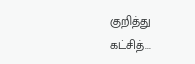குறித்து கட்சித்...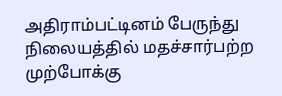அதிராம்பட்டினம் பேருந்து நிலையத்தில் மதச்சார்பற்ற முற்போக்கு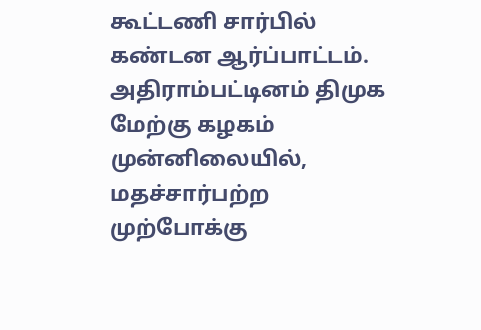கூட்டணி சார்பில் கண்டன ஆர்ப்பாட்டம்.
அதிராம்பட்டினம் திமுக மேற்கு கழகம் முன்னிலையில், மதச்சார்பற்ற முற்போக்கு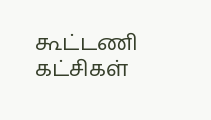கூட்டணி கட்சிகள்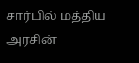சார்பில் மத்திய அரசின்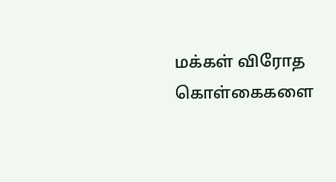மக்கள் விரோத கொள்கைகளை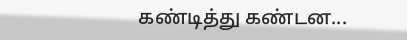கண்டித்து கண்டன...